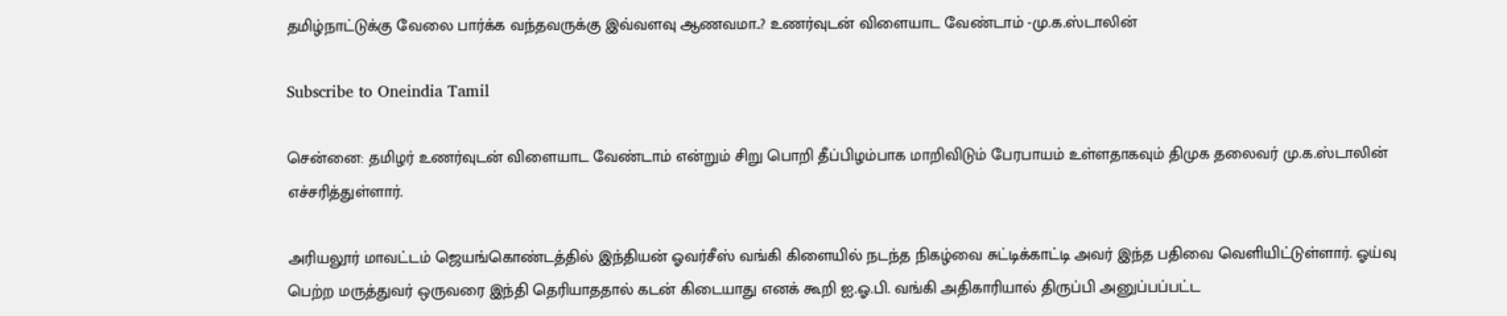தமிழ்நாட்டுக்கு வேலை பார்க்க வந்தவருக்கு இவ்வளவு ஆணவமா..? உணர்வுடன் விளையாட வேண்டாம் -மு.க.ஸ்டாலின்

Subscribe to Oneindia Tamil

சென்னை: தமிழர் உணர்வுடன் விளையாட வேண்டாம் என்றும் சிறு பொறி தீப்பிழம்பாக மாறிவிடும் பேரபாயம் உள்ளதாகவும் திமுக தலைவர் மு.க.ஸ்டாலின் எச்சரித்துள்ளார்.

அரியலூர் மாவட்டம் ஜெயங்கொண்டத்தில் இந்தியன் ஓவர்சீஸ் வங்கி கிளையில் நடந்த நிகழ்வை சுட்டிக்காட்டி அவர் இந்த பதிவை வெளியிட்டுள்ளார். ஓய்வு பெற்ற மருத்துவர் ஒருவரை இந்தி தெரியாததால் கடன் கிடையாது எனக் கூறி ஐ.ஓ.பி. வங்கி அதிகாரியால் திருப்பி அனுப்பப்பட்ட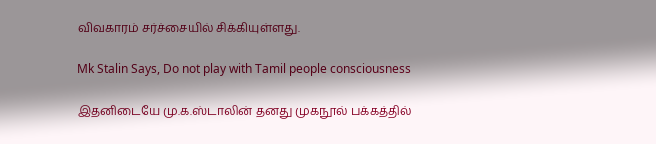விவகாரம் சர்ச்சையில் சிக்கியுள்ளது.

Mk Stalin Says, Do not play with Tamil people consciousness

இதனிடையே மு.க.ஸ்டாலின் தனது முகநூல் பக்கத்தில்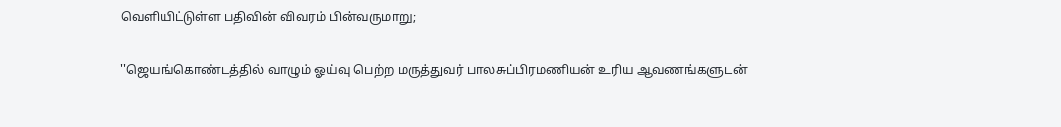வெளியிட்டுள்ள பதிவின் விவரம் பின்வருமாறு;

''ஜெயங்கொண்டத்தில் வாழும் ஓய்வு பெற்ற மருத்துவர் பாலசுப்பிரமணியன் உரிய ஆவணங்களுடன்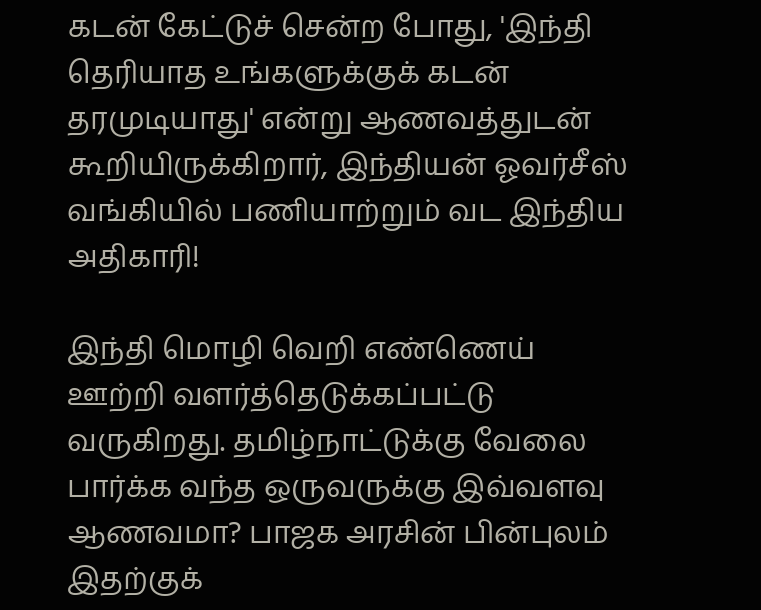கடன் கேட்டுச் சென்ற போது, 'இந்தி தெரியாத உங்களுக்குக் கடன் தரமுடியாது' என்று ஆணவத்துடன் கூறியிருக்கிறார், இந்தியன் ஓவர்சீஸ் வங்கியில் பணியாற்றும் வட இந்திய அதிகாரி!

இந்தி மொழி வெறி எண்ணெய் ஊற்றி வளர்த்தெடுக்கப்பட்டு வருகிறது. தமிழ்நாட்டுக்கு வேலை பார்க்க வந்த ஒருவருக்கு இவ்வளவு ஆணவமா? பாஜக அரசின் பின்புலம் இதற்குக்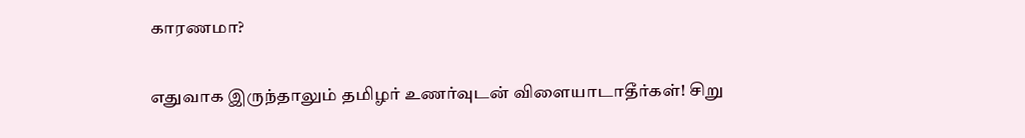காரணமா?

எதுவாக இருந்தாலும் தமிழர் உணர்வுடன் விளையாடாதீர்கள்! சிறு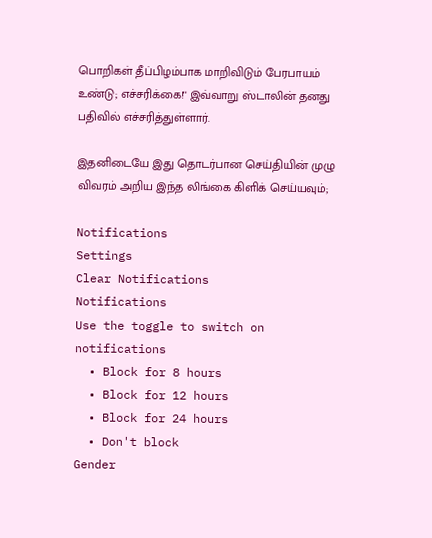பொறிகள் தீப்பிழம்பாக மாறிவிடும் பேரபாயம் உண்டு; எச்சரிக்கை!'' இவ்வாறு ஸ்டாலின் தனது பதிவில் எச்சரித்துள்ளார்.

இதனிடையே இது தொடர்பான செய்தியின் முழு விவரம் அறிய இந்த லிங்கை கிளிக் செய்யவும்;

Notifications
Settings
Clear Notifications
Notifications
Use the toggle to switch on notifications
  • Block for 8 hours
  • Block for 12 hours
  • Block for 24 hours
  • Don't block
Gender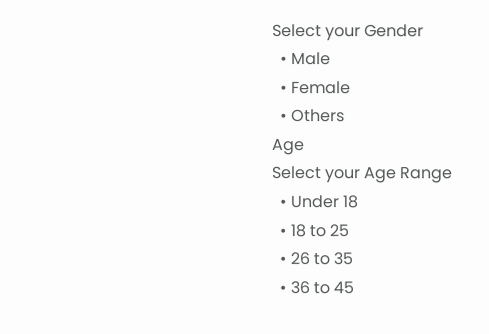Select your Gender
  • Male
  • Female
  • Others
Age
Select your Age Range
  • Under 18
  • 18 to 25
  • 26 to 35
  • 36 to 45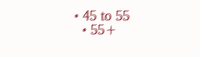• 45 to 55
  • 55+